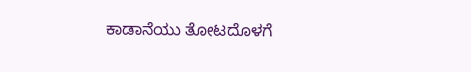ಕಾಡಾನೆಯು ತೋಟದೊಳಗೆ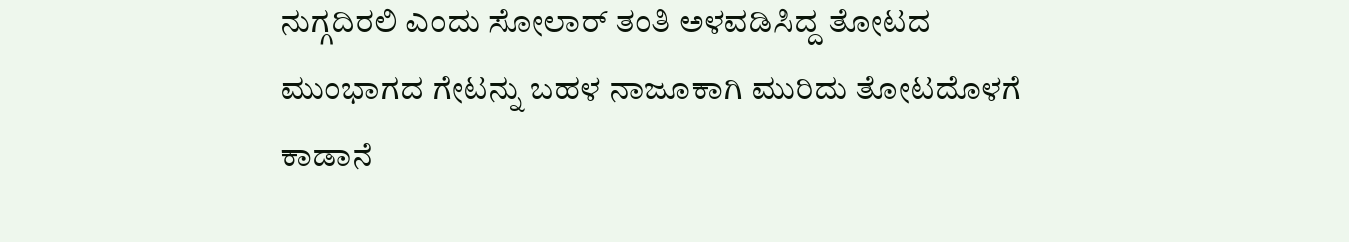ನುಗ್ಗದಿರಲಿ ಎಂದು ಸೋಲಾರ್ ತಂತಿ ಅಳವಡಿಸಿದ್ದ ತೋಟದ ಮುಂಭಾಗದ ಗೇಟನ್ನು ಬಹಳ ನಾಜೂಕಾಗಿ ಮುರಿದು ತೋಟದೊಳಗೆ ಕಾಡಾನೆ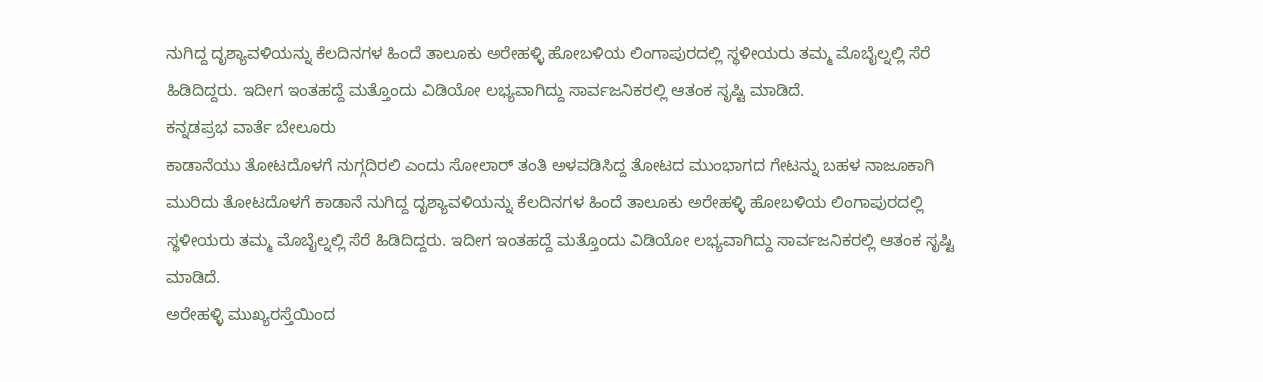ನುಗಿದ್ದ ದೃಶ್ಯಾವಳಿಯನ್ನು ಕೆಲದಿನಗಳ ಹಿಂದೆ ತಾಲೂಕು ಅರೇಹಳ್ಳಿ ಹೋಬಳಿಯ ಲಿಂಗಾಪುರದಲ್ಲಿ ಸ್ಥಳೀಯರು ತಮ್ಮ ಮೊಬೈಲ್ನಲ್ಲಿ ಸೆರೆ ಹಿಡಿದಿದ್ದರು. ಇದೀಗ ಇಂತಹದ್ದೆ ಮತ್ತೊಂದು ವಿಡಿಯೋ ಲಭ್ಯವಾಗಿದ್ದು ಸಾರ್ವಜನಿಕರಲ್ಲಿ ಆತಂಕ ಸೃಷ್ಟಿ ಮಾಡಿದೆ.
ಕನ್ನಡಪ್ರಭ ವಾರ್ತೆ ಬೇಲೂರು
ಕಾಡಾನೆಯು ತೋಟದೊಳಗೆ ನುಗ್ಗದಿರಲಿ ಎಂದು ಸೋಲಾರ್ ತಂತಿ ಅಳವಡಿಸಿದ್ದ ತೋಟದ ಮುಂಭಾಗದ ಗೇಟನ್ನು ಬಹಳ ನಾಜೂಕಾಗಿ ಮುರಿದು ತೋಟದೊಳಗೆ ಕಾಡಾನೆ ನುಗಿದ್ದ ದೃಶ್ಯಾವಳಿಯನ್ನು ಕೆಲದಿನಗಳ ಹಿಂದೆ ತಾಲೂಕು ಅರೇಹಳ್ಳಿ ಹೋಬಳಿಯ ಲಿಂಗಾಪುರದಲ್ಲಿ ಸ್ಥಳೀಯರು ತಮ್ಮ ಮೊಬೈಲ್ನಲ್ಲಿ ಸೆರೆ ಹಿಡಿದಿದ್ದರು. ಇದೀಗ ಇಂತಹದ್ದೆ ಮತ್ತೊಂದು ವಿಡಿಯೋ ಲಭ್ಯವಾಗಿದ್ದು ಸಾರ್ವಜನಿಕರಲ್ಲಿ ಆತಂಕ ಸೃಷ್ಟಿ ಮಾಡಿದೆ.
ಅರೇಹಳ್ಳಿ ಮುಖ್ಯರಸ್ತೆಯಿಂದ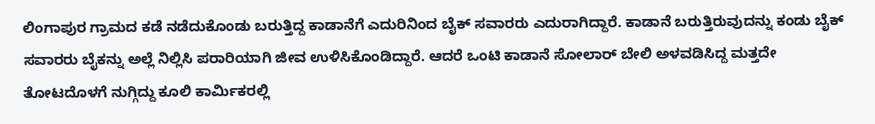ಲಿಂಗಾಪುರ ಗ್ರಾಮದ ಕಡೆ ನಡೆದುಕೊಂಡು ಬರುತ್ತಿದ್ದ ಕಾಡಾನೆಗೆ ಎದುರಿನಿಂದ ಬೈಕ್ ಸವಾರರು ಎದುರಾಗಿದ್ದಾರೆ. ಕಾಡಾನೆ ಬರುತ್ತಿರುವುದನ್ನು ಕಂಡು ಬೈಕ್ ಸವಾರರು ಬೈಕನ್ನು ಅಲ್ಲೆ ನಿಲ್ಲಿಸಿ ಪರಾರಿಯಾಗಿ ಜೀವ ಉಳಿಸಿಕೊಂಡಿದ್ದಾರೆ. ಆದರೆ ಒಂಟಿ ಕಾಡಾನೆ ಸೋಲಾರ್ ಬೇಲಿ ಅಳವಡಿಸಿದ್ದ ಮತ್ತದೇ ತೋಟದೊಳಗೆ ನುಗ್ಗಿದ್ದು ಕೂಲಿ ಕಾರ್ಮಿಕರಲ್ಲಿ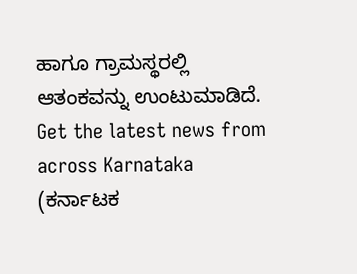ಹಾಗೂ ಗ್ರಾಮಸ್ಥರಲ್ಲಿ ಆತಂಕವನ್ನು ಉಂಟುಮಾಡಿದೆ.
Get the latest news from across Karnataka (ಕರ್ನಾಟಕ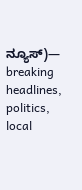ನ್ಯೂಸ್)— breaking headlines, politics, local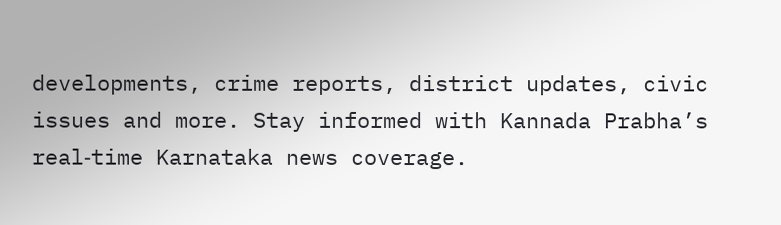developments, crime reports, district updates, civic issues and more. Stay informed with Kannada Prabha’s real‑time Karnataka news coverage.